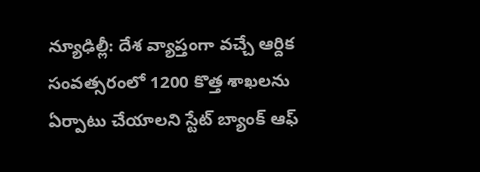న్యూఢిల్లీ: దేశ వ్యాప్తంగా వచ్చే ఆర్దిక సంవత్సరంలో 1200 కొత్త శాఖలను ఏర్పాటు చేయాలని స్టేట్ బ్యాంక్ ఆఫ్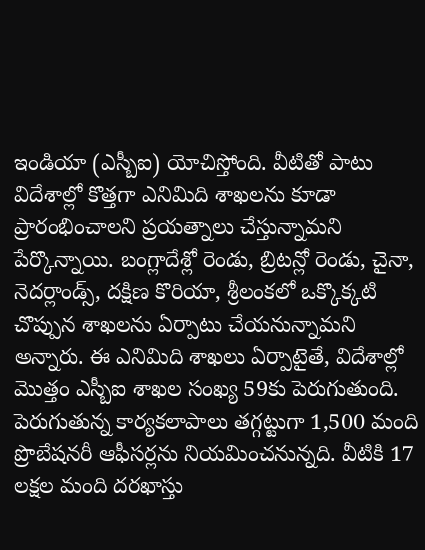ఇండియా (ఎస్బీఐ) యోచిస్తోంది. వీటితో పాటు విదేశాల్లో కొత్తగా ఎనిమిది శాఖలను కూడా ప్రారంభించాలని ప్రయత్నాలు చేస్తున్నామని పేర్కొన్నాయి. బంగ్లాదేశ్లో రెండు, బ్రిటన్లో రెండు, చైనా, నెదర్లాండ్స్, దక్షిణ కొరియా, శ్రీలంకలో ఒక్కొక్కటి చొప్పున శాఖలను ఏర్పాటు చేయనున్నామని అన్నారు. ఈ ఎనిమిది శాఖలు ఏర్పాటైతే, విదేశాల్లో మొత్తం ఎస్బీఐ శాఖల సంఖ్య 59కు పెరుగుతుంది. పెరుగుతున్న కార్యకలాపాలు తగ్గట్టుగా 1,500 మంది ప్రొబేషనరీ ఆఫీసర్లను నియమించనున్నది. వీటికి 17 లక్షల మంది దరఖాస్తు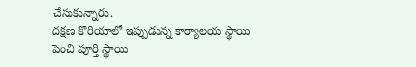చేసుకున్నారు.
దక్షణ కొరియాలో ఇప్పుడున్న కార్యాలయ స్థాయి పెంచి పూర్తి స్థాయి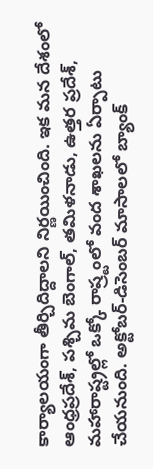కార్యాలయంగా తీర్చిదిద్దాలని నిర్ణయించింది. ఇక మన దేశంలో ఆంధ్రప్రదేశ్, పశ్చిమ బెంగాల్, తమిళనాడు, ఉత్తర ప్రదేశ్, మహారాష్ట్రల్లో ఒక్కో రాష్ర్టంలో వంద శాఖలను ఏర్పాటు చేయనుంది. అక్టోబర్-డిసెంబర్ మాసాలలో బ్యాంక్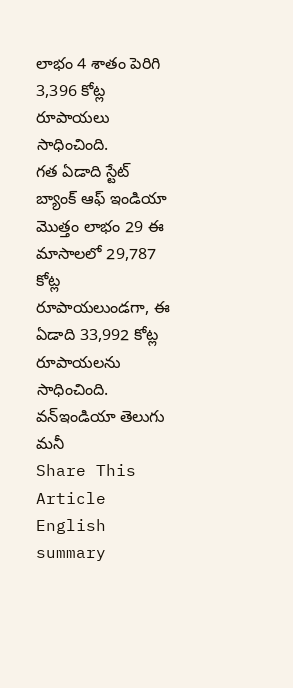లాభం 4 శాతం పెరిగి 3,396 కోట్ల రూపాయలు సాధించింది.
గత ఏడాది స్టేట్ బ్యాంక్ ఆఫ్ ఇండియా మొత్తం లాభం 29 ఈ మాసాలలో 29,787 కోట్ల రూపాయలుండగా, ఈ ఏడాది 33,992 కోట్ల రూపాయలను సాధించింది.
వన్ఇండియా తెలుగు మనీ
Share This Article
English summary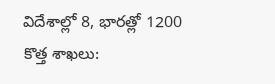విదేశాల్లో 8, భారత్లో 1200 కొత్త శాఖలు: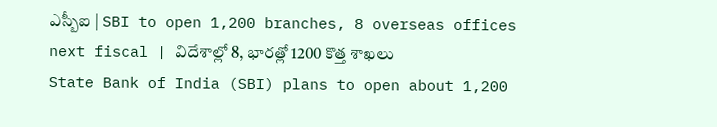ఎస్బీఐ | SBI to open 1,200 branches, 8 overseas offices next fiscal | విదేశాల్లో 8, భారత్లో 1200 కొత్త శాఖలు
State Bank of India (SBI) plans to open about 1,200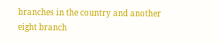branches in the country and another eight branch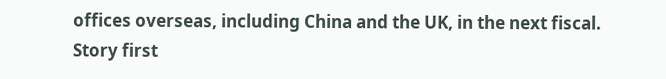offices overseas, including China and the UK, in the next fiscal.
Story first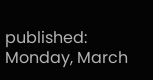published: Monday, March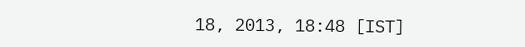18, 2013, 18:48 [IST]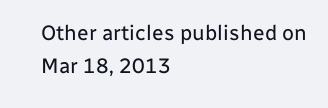Other articles published on
Mar 18, 2013